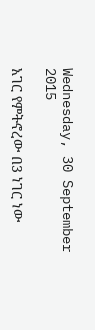Wednesday, 30 September 2015

አገር የምትኖረው በ3 ነገር ነው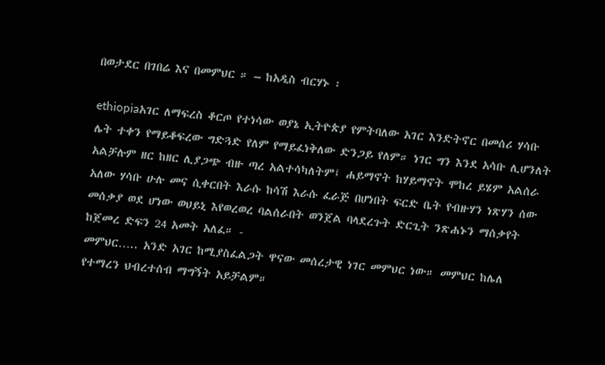በወታደር በገበሬ እና በመምህር ። – ከአዲስ ብርሃኑ ፡

ethiopiaአገር ለማፍረስ ቆርጦ የተነሳው ወያኔ ኢትዮጵያ የምትባለው አገር እንድትኖር በመሰሪ ሃሳቡ ሌት ተቀን የማይቆፍረው ግድጓድ የለም የማይፈነቅለው ድንጋይ የለም። ነገር ግን እንደ አሳቡ ሊሆንለት አልቻሉም ዘር ከዘር ሊያጋጭ ብዙ ጣረ አልተሳካለትም፤ ሐይማኖት ከሃይማኖት ሞከረ ይሄም አልሰራ አለው ሃሳቡ ሁሉ መና ሲቀርበት እራሱ ከሳሽ እራሱ ፈራጅ በሆነበት ፍርድ ቤት የብዙሃን ነጽሃን ሰው መሰቃያ ወደ ሆነው ወህይኒ እየወረወረ ባልሰራበት ወንጀል ባላደረጉት ድርጊት ንጽሐኑን ማሰቃየት ከጀመረ ድፍን 24 አመት አለፈ። -
መምህር….. አንድ አገር ከሚያስፈልጋት ዋናው መሰረታዊ ነገር መምህር ነው። መምህር ከሌለ የተማረን ህብረተሰብ ማግኝት አይቻልም።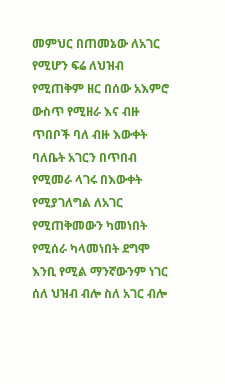መምህር በጠመኔው ለአገር የሚሆን ፍሬ ለህዝብ የሚጠቅም ዘር በሰው አእምሮ ውስጥ የሚዘራ እና ብዙ ጥበቦች ባለ ብዙ እውቀት ባለቤት አገርን በጥበብ የሚመራ ላገሩ በእውቀት የሚያገለግል ለአገር የሚጠቅመውን ካመነበት የሚሰራ ካላመነበት ደግሞ እንቢ የሚል ማንኛውንም ነገር ሰለ ህዝብ ብሎ ስለ አገር ብሎ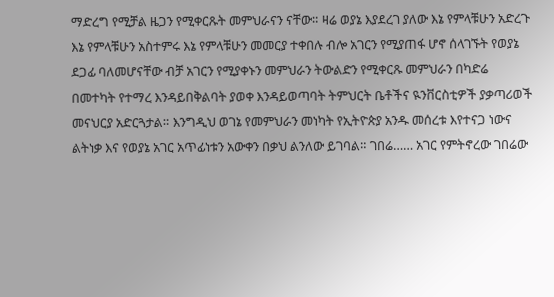ማድረግ የሚቻል ዜጋን የሚቀርጹት መምህራናን ናቸው። ዛሬ ወያኔ እያደረገ ያለው እኔ የምላቹሁን አድረጉ እኔ የምላቹሁን አስተምሩ እኔ የምላቹሁን መመርያ ተቀበሉ ብሎ አገርን የሚያጠፋ ሆኖ ሰላገኙት የወያኔ ደጋፊ ባለመሆናቸው ብቻ አገርን የሚያቀኑን መምህራን ትውልድን የሚቀርጹ መምህራን በካድሬ በመተካት የተማረ እንዳይበቅልባት ያወቀ እንዳይወጣባት ትምህርት ቤቶችና ዪንቨርስቲዎች ያቃጣሪወች መናህርያ አድርጓታል። እንግዲህ ወገኔ የመምህራን መነካት የኢትዮጵያ አንዱ መሰረቱ እየተናጋ ነውና ልትነቃ እና የወያኔ አገር አጥፊነቱን አውቀን በቃህ ልንለው ይገባል። ገበሬ…… አገር የምትኖረው ገበሬው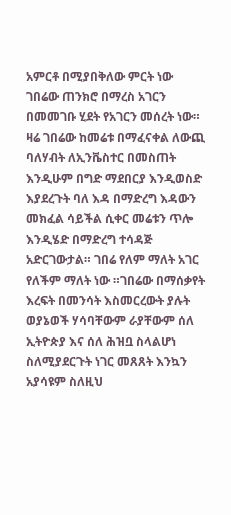አምርቶ በሚያበቅለው ምርት ነው ገበሬው ጠንክሮ በማረስ አገርን በመመገቡ ሂደት የአገርን መሰረት ነው። ዛሬ ገበሬው ከመሬቱ በማፈናቀል ለውጪ ባለሃብት ለኢንቬስተር በመስጠት እንዲሁም በግድ ማደበርያ እንዲወስድ እያደረጉት ባለ እዳ በማድረግ እዳውን መክፈል ሳይችል ሲቀር መሬቱን ጥሎ እንዲሄድ በማድረግ ተሳዳጅ አድርገውታል። ገበሬ የለም ማለት አገር የለችም ማለት ነው ።ገበሬው በማሰቃየት እረፍት በመንሳት እስመርረውት ያሉት ወያኔወች ሃሳባቸውም ራያቸውም ሰለ ኢትዮጵያ እና ሰለ ሕዝቧ ስላልሆነ ስለሚያደርጉት ነገር መጸጸት እንኳን አያሳዩም ስለዚህ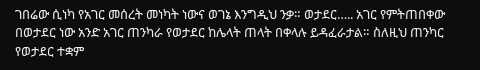ገበሬው ሲነካ የአገር መሰረት መነካት ነውና ወገኔ እንግዲህ ንቃ። ወታደር….. አገር የምትጠበቀው በወታደር ነው አንድ አገር ጠንካራ የወታደር ከሌላት ጠላት በቀላሉ ይዳፈራታል። ስለዚህ ጠንካር የወታደር ተቋም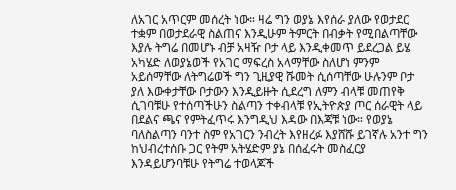ለአገር አጥርም መሰረት ነው። ዛሬ ግን ወያኔ እየሰራ ያለው የወታደር ተቋም በወታደራዊ ስልጠና እንዲሁም ትምርት በብቃት የሚበልጣቸው እያሉ ትግሬ በመሆኑ ብቻ አዛዥ ቦታ ላይ እንዲቀመጥ ይደረጋል ይሄ አካሄድ ለወያኔወች የአገር ማፍረስ አላማቸው ስለሆነ ምንም አይሰማቸው ለትግሬወች ግን ጊዚያዊ ሹመት ሲሰጣቸው ሁሉንም ቦታ ያለ እውቀታቸው ቦታውን እንዲይዙት ሲደረግ ለምን ብላቹ መጠየቅ ሲገባቹሁ የተሰጣችሁን ስልጣን ተቀብላቹ የኢትዮጵያ ጦር ሰራዊት ላይ በደልና ጫና የምትፈጥሩ እንግዲህ እዳው በእጃቹ ነው። የወያኔ ባለስልጣን ባንተ ስም የአገርን ንብረት እየዘረፉ እያሸሹ ይገኛሉ አንተ ግን ከህብረተሰቡ ጋር የትም አትሄድም ያኔ በሰፈሩት መስፈርያ እንዳይሆንባቹሁ የትግሬ ተወላጆች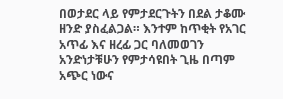በወታደር ላይ የምታደርጉትን በደል ታቆሙ ዘንድ ያስፈልጋል። እንተም ከጥቂት የአገር አጥፊ እና ዘረፊ ጋር ባለመወገን አንድነታቹሁን የምታሳዩበት ጊዜ በጣም አጭር ነውና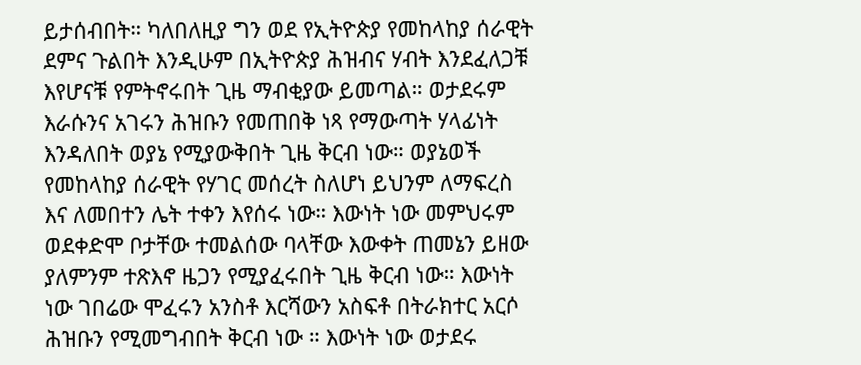ይታሰብበት። ካለበለዚያ ግን ወደ የኢትዮጵያ የመከላከያ ሰራዊት ደምና ጉልበት እንዲሁም በኢትዮጵያ ሕዝብና ሃብት እንደፈለጋቹ እየሆናቹ የምትኖሩበት ጊዜ ማብቂያው ይመጣል። ወታደሩም እራሱንና አገሩን ሕዝቡን የመጠበቅ ነጻ የማውጣት ሃላፊነት እንዳለበት ወያኔ የሚያውቅበት ጊዜ ቅርብ ነው። ወያኔወች የመከላከያ ሰራዊት የሃገር መሰረት ስለሆነ ይህንም ለማፍረስ እና ለመበተን ሌት ተቀን እየሰሩ ነው። እውነት ነው መምህሩም ወደቀድሞ ቦታቸው ተመልሰው ባላቸው እውቀት ጠመኔን ይዘው ያለምንም ተጽእኖ ዜጋን የሚያፈሩበት ጊዜ ቅርብ ነው። እውነት ነው ገበሬው ሞፈሩን አንስቶ እርሻውን አስፍቶ በትራክተር አርሶ ሕዝቡን የሚመግብበት ቅርብ ነው ። እውነት ነው ወታደሩ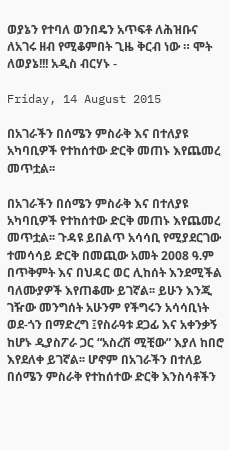ወያኔን የተባለ ወንበዴን አጥፍቶ ለሕዝቡና ለአገሩ ዘብ የሚቆምበት ጊዜ ቅርብ ነው ። ሞት ለወያኔ!!! አዲስ ብርሃኑ -

Friday, 14 August 2015

በአገራችን በሰሜን ምስራቅ እና በተለያዩ አካባቢዎች የተከሰተው ድርቅ መጠኑ እየጨመረ መጥቷል፡፡

በአገራችን በሰሜን ምስራቅ እና በተለያዩ አካባቢዎች የተከሰተው ድርቅ መጠኑ እየጨመረ መጥቷል፡፡ ጉዳዩ ይበልጥ አሳሳቢ የሚያደርገው ተመሳሳይ ድርቅ በመጪው አመት 2008 ዓ.ም በጥቅምት እና በህዳር ወር ሊከሰት እንደሚችል ባለሙያዎች እየጠቆሙ ይገኛል፡፡ ይሁን እንጂ ገዥው መንግሰት አሁንም የችግሩን አሳሳቢነት ወደ-ጎን በማድረግ ፤የስራዓቱ ደጋፊ እና አቀንቃኝ ከሆኑ ዲያስፖራ ጋር “አስረሽ ሚቺው” እያለ ከበሮ እየደለቀ ይገኛል፡፡ ሆኖም በአገራችን በተለይ በሰሜን ምስራቅ የተከሰተው ድርቅ እንስሳቶችን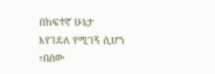በከፍተኛ ሁኔታ እየገደለ የሚገኝ ሲሆን ፣በሰው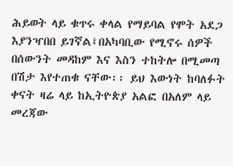ሕይወት ላይ ቁጥሩ ቀላል የማይባል የሞት አደጋ እያንዣበበ ይገኛል፤በአካባቢው የሚኖሩ ሰዎች በሰውንት መዳከም እና እስን ተከትሎ በሚመጣ በሽታ እየተጠቁ ናቸው፡፡ ይህ እውነት ከባለፉት ቀናት ዛሬ ላይ ከኢትዮጵያ አልፎ በአለም ላይ መረጃው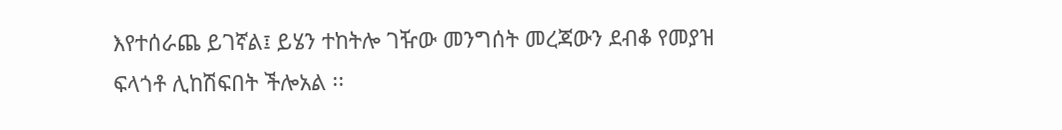እየተሰራጨ ይገኛል፤ ይሄን ተከትሎ ገዥው መንግሰት መረጃውን ደብቆ የመያዝ ፍላጎቶ ሊከሽፍበት ችሎአል ፡፡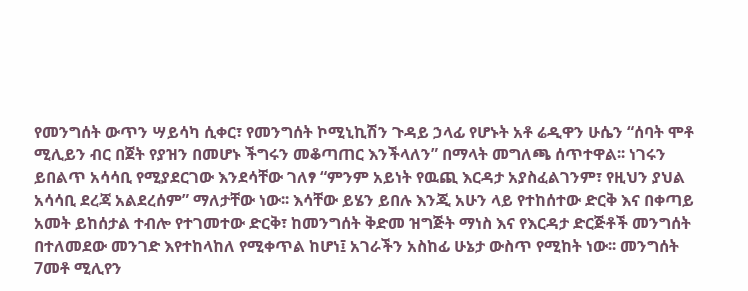የመንግሰት ውጥን ሣይሳካ ሲቀር፣ የመንግሰት ኮሚኒኪሽን ጉዳይ ኃላፊ የሆኑት አቶ ሬዲዋን ሁሴን “ሰባት ሞቶ ሚሊይን ብር በጀት የያዝን በመሆኑ ችግሩን መቆጣጠር እንችላለን” በማላት መግለጫ ሰጥተዋል፡፡ ነገሩን ይበልጥ አሳሳቢ የሚያደርገው እንደሳቸው ገለፃ “ምንም አይነት የዉጪ እርዳታ አያስፈልገንም፣ የዚህን ያህል አሳሳቢ ደረጃ አልደረሰም” ማለታቸው ነው፡፡ እሳቸው ይሄን ይበሉ እንጂ አሁን ላይ የተከሰተው ድርቅ እና በቀጣይ አመት ይከሰታል ተብሎ የተገመተው ድርቅ፣ ከመንግሰት ቅድመ ዝግጅት ማነስ እና የእርዳታ ድርጅቶች መንግሰት በተለመደው መንገድ እየተከላከለ የሚቀጥል ከሆነ፤ አገራችን አስከፊ ሁኔታ ውስጥ የሚከት ነው፡፡ መንግሰት 7መቶ ሚሊየን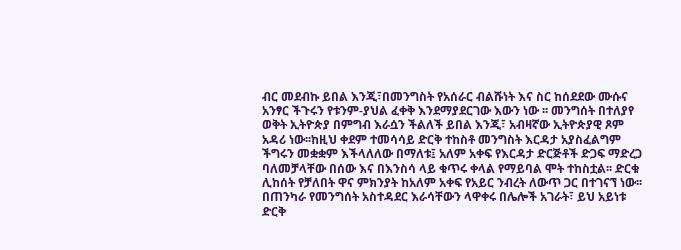ብር መደብኩ ይበል እንጂ፣በመንግስት የአሰራር ብልሹነት እና ስር ከሰደደው ሙሱና አንፃር ችጉሩን የቱንም-ያህል ፈቀቅ እንደማያደርገው እውን ነው ፡፡ መንግሰት በተለያየ ወቅት ኢትዮጵያ በምግብ እራሷን ችልለች ይበል እንጂ፣ አብዛኛው ኢትዮጵያዊ ጾም አዳሪ ነው፡፡ከዚህ ቀደም ተመሳሳይ ድርቅ ተከስቶ መንግስት እርዳታ አያስፈልግም ችግሩን መቋቋም እችላለለው በማለቱ፤ አለም አቀፍ የእርዳታ ድርጅቶች ድጋፍ ማድረጋ ባለመቻላቸው በሰው እና በእንስሳ ላይ ቁጥሩ ቀላል የማይባል ሞት ተከስቷል፡፡ ድርቁ ሊከሰት የቻለበት ዋና ምክንያት ከአለም አቀፍ የአይር ንብረት ለውጥ ጋር በተገናኘ ነው፡፡ በጠንካራ የመንግሰት አስተዳደር እራሳቸውን ላዋቀሩ በሌሎች አገራት፣ ይህ አይነቱ ድርቅ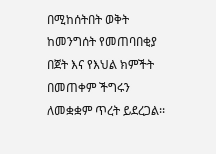በሚከሰትበት ወቅት ከመንግሰት የመጠባበቂያ በጀት እና የእህል ክምችት በመጠቀም ችግሩን ለመቋቋም ጥረት ይደረጋል፡፡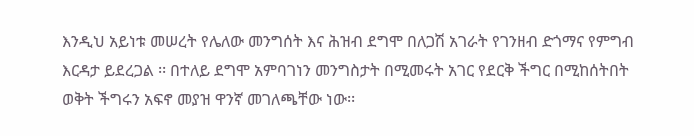እንዲህ አይነቱ መሠረት የሌለው መንግሰት እና ሕዝብ ደግሞ በለጋሽ አገራት የገንዘብ ድጎማና የምግብ እርዳታ ይደረጋል ፡፡ በተለይ ደግሞ አምባገነን መንግስታት በሚመሩት አገር የደርቅ ችግር በሚከሰትበት ወቅት ችግሩን አፍኖ መያዝ ዋንኛ መገለጫቸው ነው፡፡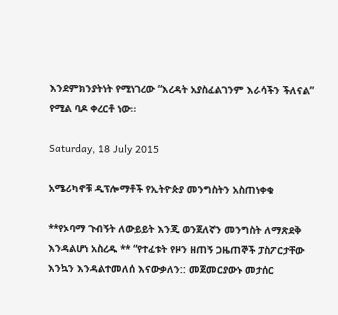እንደምክንያትነት የሚነገረው “እረዳት አያስፈልገንም እራሳችን ችለናል” የሚል ባዶ ቀረርቶ ነው፡፡

Saturday, 18 July 2015

አሜሪካኖቹ ዲፕሎማቶች የኢትዮጵያ መንግስትን አስጠነቀቁ

**የኦባማ ጉብኝት ለውይይት እንጂ ወንጀለኛን መንግስት ለማጽደቅ እንዳልሆነ አስረዱ ** “የተፈቱት የዞን ዘጠኝ ጋዜጠኞች ፓስፖርታቸው እንኳን እንዳልተመለሰ እናውቃለን:: መጀመርያውኑ መታሰር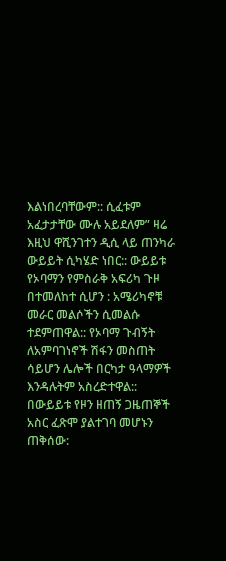እልነበረባቸውም:: ሲፈቱም አፈታታቸው ሙሉ አይደለም” ዛሬ እዚህ ዋሺንገተን ዲሲ ላይ ጠንካራ ውይይት ሲካሄድ ነበር:: ውይይቱ የኦባማን የምስራቅ አፍሪካ ጉዞ በተመለከተ ሲሆን : አሜሪካኖቹ መራር መልሶችን ሲመልሱ ተደምጠዋል:: የኦባማ ጉብኝት ለአምባገነኖች ሽፋን መስጠት ሳይሆን ሌሎች በርካታ ዓላማዎች እንዳሉትም አስረድተዋል:: በውይይቱ የዞን ዘጠኝ ጋዜጠኞች አስር ፈጽሞ ያልተገባ መሆኑን ጠቅሰው: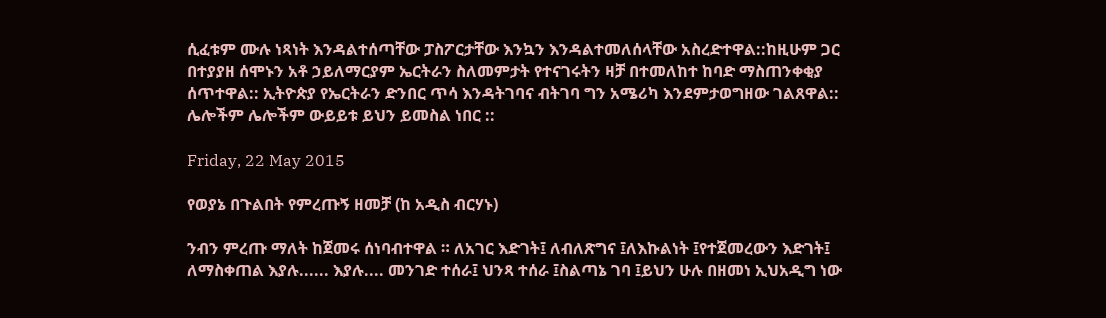ሲፈቱም ሙሉ ነጻነት እንዳልተሰጣቸው ፓስፖርታቸው እንኳን እንዳልተመለሰላቸው አስረድተዋል::ከዚሁም ጋር በተያያዘ ሰሞኑን አቶ ኃይለማርያም ኤርትራን ስለመምታት የተናገሩትን ዛቻ በተመለከተ ከባድ ማስጠንቀቂያ ሰጥተዋል:: ኢትዮጵያ የኤርትራን ድንበር ጥሳ እንዳትገባና ብትገባ ግን አሜሪካ እንደምታወግዘው ገልጸዋል:: ሌሎችም ሌሎችም ውይይቱ ይህን ይመስል ነበር ::

Friday, 22 May 2015

የወያኔ በጉልበት የምረጡኝ ዘመቻ (ከ አዲስ ብርሃኑ)

ንብን ምረጡ ማለት ከጀመሩ ሰነባብተዋል ። ለአገር እድገት፤ ለብለጽግና ፤ለእኩልነት ፤የተጀመረውን እድገት፤ ለማስቀጠል እያሉ...... እያሉ.... መንገድ ተሰራ፤ ህንጻ ተሰራ ፤ስልጣኔ ገባ ፤ይህን ሁሉ በዘመነ ኢህአዲግ ነው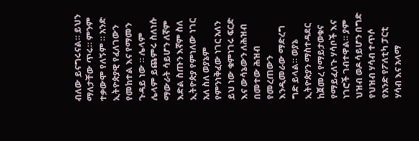ብለው ይናግሩናል። ይህን ማለታቸው ጥሩ። ምንም ተቃውሞ የለኝም ። አንድ ኢትዮጵያዊ የፈለገውን የመከተል እና የማመን ጉዳይ ነው ። ሌላም ሌላም ይጨምሩ ስለነሱ ማውራት ሳይሆን ለኛም እድል ስጡን እኛም ስለ ኢትዮጵያ የምነለው ነገር አለ ስለ ወያኔም የምንነቅፈው ነገር አለን ይህ ነው ቁምነገሩ ፍርድ እና ውሳኔውን ለሕዝብ በመተው ሕዝብ የመረጠውን እንዲመራው ማድረግ ግድ ይላል። ወያኔ ኢትዮጵያን ማስተዳደር ከጀመረ የማይታወቁና የማይፈለጉ ሃሳቦች እና ነገሮች ገብተዋል። ያም ህዝብ ወዶ ሳይሆን በግድ የህዝብ ሃሳብ ተጥሶ የአንድ የፖለቲካ ፓርቲ ሃሳብ እና አላማ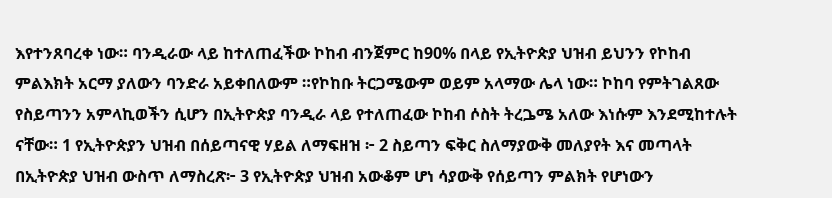እየተንጸባረቀ ነው። ባንዲራው ላይ ከተለጠፈችው ኮከብ ብንጀምር ከ90% በላይ የኢትዮጵያ ህዝብ ይህንን የኮከብ ምልእክት አርማ ያለውን ባንድራ አይቀበለውም ።የኮከቡ ትርጋሜውም ወይም አላማው ሌላ ነው። ኮከባ የምትገልጸው የስይጣንን አምላኪወችን ሲሆን በኢትዮጵያ ባንዲራ ላይ የተለጠፈው ኮከብ ሶስት ትረጔሜ አለው እነሱም እንደሚከተሉት ናቸው። 1 የኢትዮጵያን ህዝብ በሰይጣናዊ ሃይል ለማፍዘዝ ፦ 2 ስይጣን ፍቅር ስለማያውቅ መለያየት እና መጣላት በኢትዮጵያ ህዝብ ውስጥ ለማስረጽ፦ 3 የኢትዮጵያ ህዝብ አውቆም ሆነ ሳያውቅ የሰይጣን ምልክት የሆነውን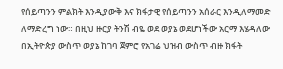የሰይጣንን ምልክት እንዲያውቅ እና ክፋታዊ የሰይጣንን አሰራር እንዲለማመድ ለማድረግ ነው። በዚህ ዙርያ ትንሽ ብዬ ወደ ወያኔ ወደሆነችው አርማ እሄዳለው በኢትዮጵያ ውስጥ ወያኔ ከገባ ጀምሮ የአገሬ ህዝብ ውስጥ ብዙ ክፋት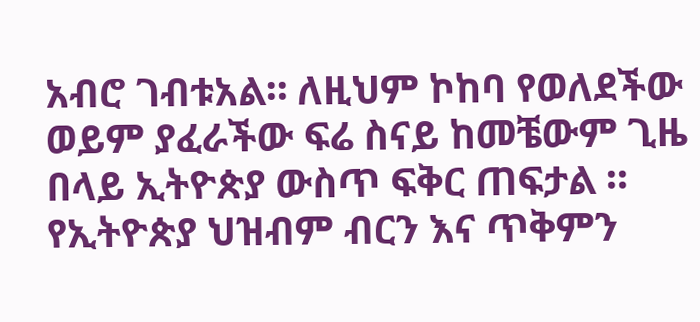አብሮ ገብቱአል። ለዚህም ኮከባ የወለደችው ወይም ያፈራችው ፍሬ ስናይ ከመቼውም ጊዜ በላይ ኢትዮጵያ ውስጥ ፍቅር ጠፍታል ። የኢትዮጵያ ህዝብም ብርን እና ጥቅምን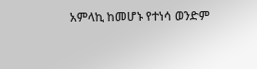አምላኪ ከመሆኑ የተነሳ ወንድም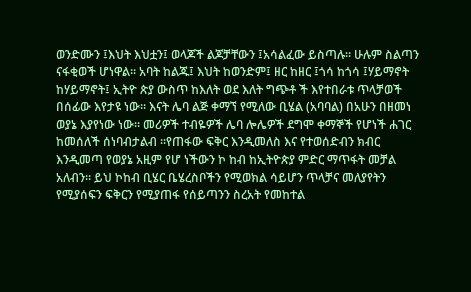ወንድሙን ፤እህት እህቷን፤ ወላጆች ልጆቻቸውን ፤አሳልፈው ይስጣሉ። ሁሉም ስልጣን ናፋቂወች ሆነዋል። አባት ከልጁ፤ እህት ከወንድም፤ ዘር ከዘር ፤ጎሳ ከጎሳ ፤ሃይማኖት ከሃይማኖት፤ ኢትዮ ጵያ ውስጥ ከእለት ወደ እለት ግጭቶ ች እየተበራቱ ጥላቻወች በሰፊው እየታዩ ነው። እናት ሌባ ልጅ ቀማኘ የሚለው ቢሄል (አባባል) በአሁን በዘመነ ወያኔ እያየነው ነው። መሪዎች ተብዬዎች ሌባ ሎሌዎች ደግሞ ቀማኞች የሆነች ሐገር ከመሰለች ሰነባብታልብ ።የጠፋው ፍቅር እንዲመለስ እና የተወሰድብን ክብር እንዲመጣ የወያኔ አዚም የሆ ነችውን ኮ ከብ ከኢትዮጵያ ምድር ማጥፋት መቻል አለብን። ይህ ኮከብ ቢሄር ቤሄረስቦችን የሚወክል ሳይሆን ጥላቻና መለያየትን የሚያሰፍን ፍቅርን የሚያጠፋ የሰይጣንን ስረአት የመከተል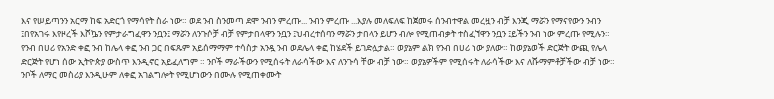እና የሠይጣንን አርማ ከፍ አድርጎ የማሳየት ስራ ነው። ወደ ንብ ስንመጣ ደሞ ንብን ምረጡ... ንብን ምረጡ ...እያሉ መለፍለፍ ከጀመሩ ሰንብተዋል መረዟን ብቻ እንጂ ማሯን የማናየውን ንብን ፤በየአገሩ እየዞረች እሾኴን የምታራግፈዋን ንቧን፤ ማሯን ለንጉሶቻ ብቻ የምታበላዋን ንቧን ፤ህብረተሰባን ማሯን ታበላን ይሆን ብሎ የሚጠብቃት ተስፈኘዋን ንቧን ፤ይችን ንብ ነው ምረጡ የሚሉን። የንብ በሀሪ የአንድ ቀፎ ንብ ከሌላ ቀፎ ንብ ጋር በፍጹም አይሰማማም ተሳስታ አንዷ ንብ ወደሌላ ቀፎ ከሄደች ይገድሏታል። ወያኔም ልክ የንብ በሀሪ ነው ያለው። ከወያኔወች ድርጅት ውጪ የሌላ ድርጅት የሆነ ሰው ኢትዮጵያ ውስጥ እንዲኖር አይፈለግም ። ንቦች ማራችውን የሚሰሩት ለራሳችው እና ለንጉሳ ቸው ብቻ ነው። ወያኔዎችም የሚሰሩት ለራሳችው እና ለሹማምቶቻችው ብቻ ነው። ንቦች ለማር መስሪያ እንዲሁም ለቀፎ አገልግሎት የሚሆነውን በሙሉ የሚጠቀሙት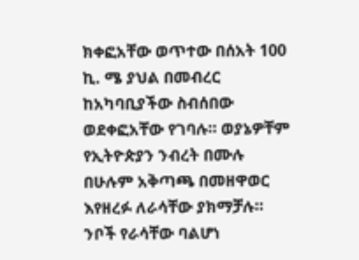ክቀፎአቸው ወጥተው በሰአት 100 ኪ. ሜ ያህል በመብረር ከአካባቢያችው ስብሰበው ወደቀፎአቸው የገባሉ። ወያኔዎቸም የኢትዮጵያን ንብረት በሙሉ በሁሉም አቅጣጫ በመዘዋወር እየዘረፉ ለራሳቸው ያክማቻሉ። ንቦች የራሳቸው ባልሆነ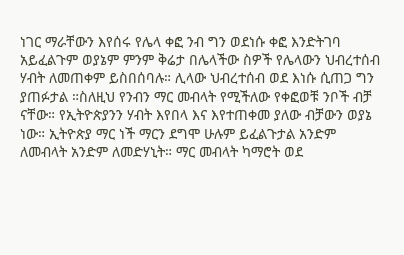ነገር ማራቸውን እየሰሩ የሌላ ቀፎ ንብ ግን ወደነሱ ቀፎ እንድትገባ አይፈልጉም ወያኔም ምንም ቅሬታ በሌላችው ስዎች የሌላውን ህብረተሰብ ሃብት ለመጠቀም ይስበሰባሉ። ሊላው ህብረተሰብ ወደ እነሱ ሲጠጋ ግን ያጠፉታል ።ስለዚህ የንብን ማር መብላት የሚችለው የቀፎወቹ ንቦች ብቻ ናቸው። የኢትዮጵያንን ሃብት እየበላ እና እየተጠቀመ ያለው ብቻውን ወያኔ ነው። ኢትዮጵያ ማር ነች ማርን ደግሞ ሁሉም ይፈልጉታል አንድም ለመብላት አንድም ለመድሃኒት። ማር መብላት ካማሮት ወደ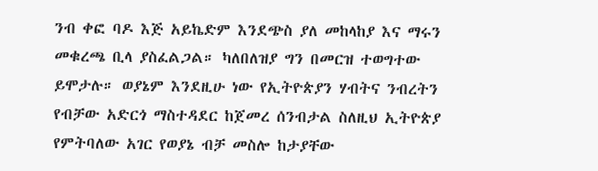ንብ ቀፎ ባዶ እጅ አይኬድም እንደጭስ ያለ መከላከያ እና ማሩን መቁረጫ ቢላ ያስፈልጋል። ካለበለዝያ ግን በመርዝ ተወግተው ይሞታሉ። ወያኔም እንደዚሁ ነው የኢትዮጵያን ሃብትና ንብረትን የብቻው አድርጎ ማስተዳደር ከጀመረ ሰንብታል ስለዚህ ኢትዮጵያ የምትባለው አገር የወያኔ ብቻ መስሎ ከታያቸው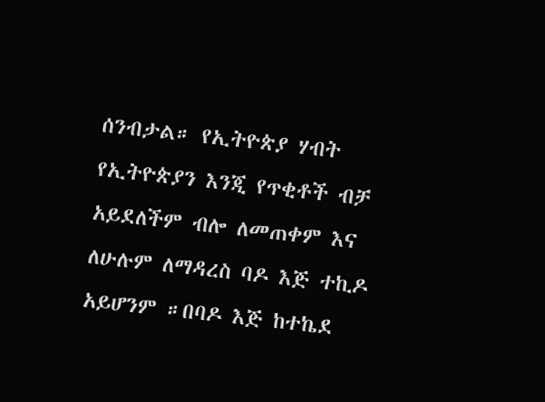ሰንብታል። የኢትዮጵያ ሃብት የኢትዮጵያን እንጂ የጥቂቶች ብቻ አይደለችም ብሎ ለመጠቀም እና ለሁሉም ለማዳረስ ባዶ እጅ ተኪዶ አይሆንም ።በባዶ እጅ ከተኬደ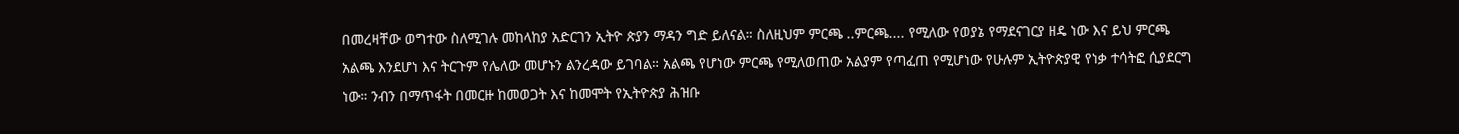በመረዛቸው ወግተው ስለሚገሉ መከላከያ አድርገን ኢትዮ ጵያን ማዳን ግድ ይለናል። ስለዚህም ምርጫ ..ምርጫ.... የሚለው የወያኔ የማደናገርያ ዘዴ ነው እና ይህ ምርጫ አልጫ እንደሆነ እና ትርጉም የሌለው መሆኑን ልንረዳው ይገባል። አልጫ የሆነው ምርጫ የሚለወጠው አልያም የጣፈጠ የሚሆነው የሁሉም ኢትዮጵያዊ የነቃ ተሳትፎ ሲያደርግ ነው። ንብን በማጥፋት በመርዙ ከመወጋት እና ከመሞት የኢትዮጵያ ሕዝቡ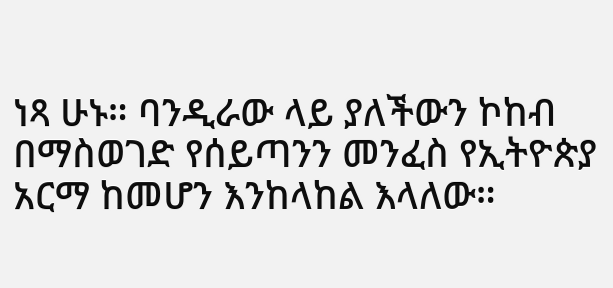ነጻ ሁኑ። ባንዲራው ላይ ያለችውን ኮከብ በማስወገድ የሰይጣንን መንፈስ የኢትዮጵያ አርማ ከመሆን እንከላከል እላለው።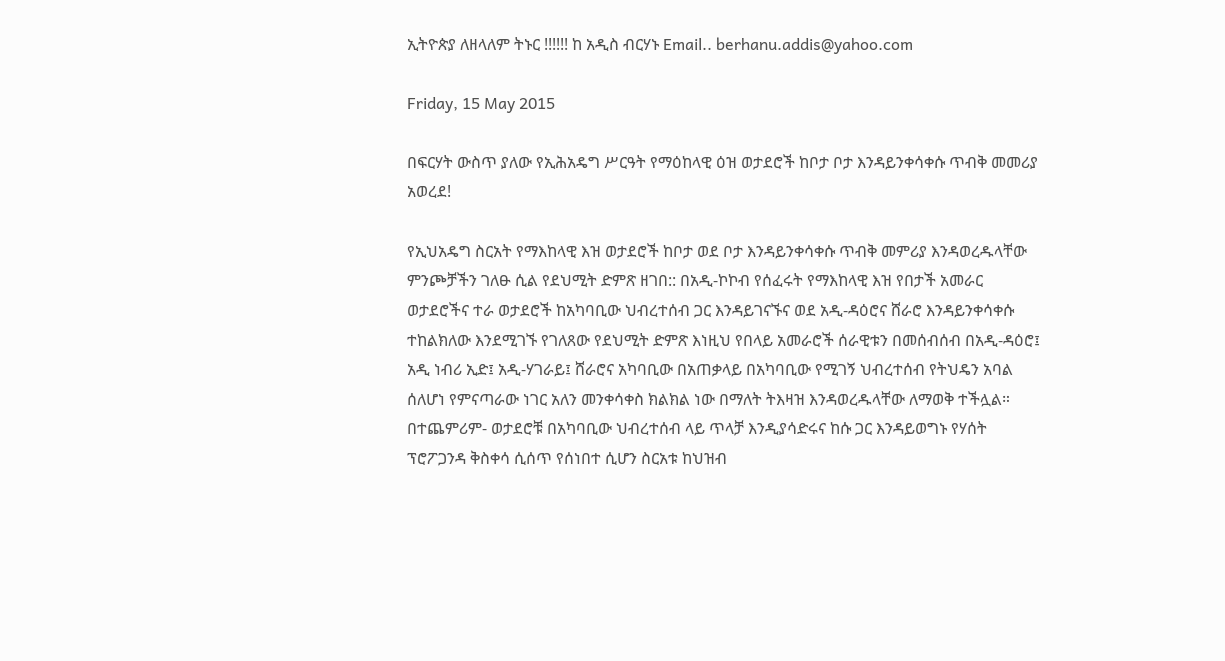ኢትዮጵያ ለዘላለም ትኑር !!!!!! ከ አዲስ ብርሃኑ Email.. berhanu.addis@yahoo.com

Friday, 15 May 2015

በፍርሃት ውስጥ ያለው የኢሕአዴግ ሥርዓት የማዕከላዊ ዕዝ ወታደሮች ከቦታ ቦታ እንዳይንቀሳቀሱ ጥብቅ መመሪያ አወረደ!

የኢህአዴግ ስርአት የማእከላዊ እዝ ወታደሮች ከቦታ ወደ ቦታ እንዳይንቀሳቀሱ ጥብቅ መምሪያ እንዳወረዱላቸው ምንጮቻችን ገለፁ ሲል የደህሚት ድምጽ ዘገበ:: በአዲ-ኮኮብ የሰፈሩት የማእከላዊ እዝ የበታች አመራር ወታደሮችና ተራ ወታደሮች ከአካባቢው ህብረተሰብ ጋር እንዳይገናኙና ወደ አዲ-ዳዕሮና ሸራሮ እንዳይንቀሳቀሱ ተከልክለው እንደሚገኙ የገለጸው የደህሚት ድምጽ እነዚህ የበላይ አመራሮች ሰራዊቱን በመሰብሰብ በአዲ-ዳዕሮ፤ አዲ ነብሪ ኢድ፤ አዲ-ሃገራይ፤ ሸራሮና አካባቢው በአጠቃላይ በአካባቢው የሚገኝ ህብረተሰብ የትህዴን አባል ሰለሆነ የምናጣራው ነገር አለን መንቀሳቀስ ክልክል ነው በማለት ትእዛዝ እንዳወረዱላቸው ለማወቅ ተችሏል። በተጨምሪም- ወታደሮቹ በአካባቢው ህብረተሰብ ላይ ጥላቻ እንዲያሳድሩና ከሱ ጋር እንዳይወግኑ የሃሰት ፕሮፖጋንዳ ቅስቀሳ ሲሰጥ የሰነበተ ሲሆን ስርአቱ ከህዝብ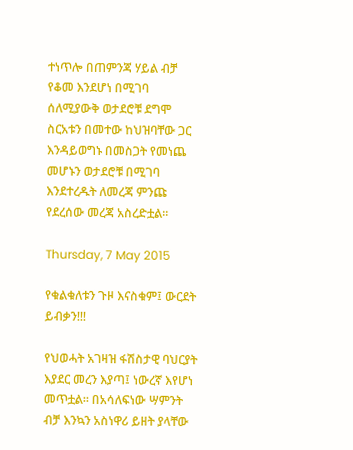ተነጥሎ በጠምንጃ ሃይል ብቻ የቆመ እንደሆነ በሚገባ ሰለሚያውቅ ወታደሮቹ ደግሞ ስርአቱን በመተው ከህዝባቸው ጋር እንዳይወግኑ በመስጋት የመነጨ መሆኑን ወታደሮቹ በሚገባ እንደተረዱት ለመረጃ ምንጩ የደረሰው መረጃ አስረድቷል።

Thursday, 7 May 2015

የቁልቁለቱን ጉዞ እናስቁም፤ ውርደት ይብቃን!!!

የህወሓት አገዛዝ ፋሽስታዊ ባህርያት እያደር መረን እያጣ፤ ነውረኛ እየሆነ መጥቷል። በአሳለፍነው ሣምንት ብቻ እንኳን አስነዋሪ ይዘት ያላቸው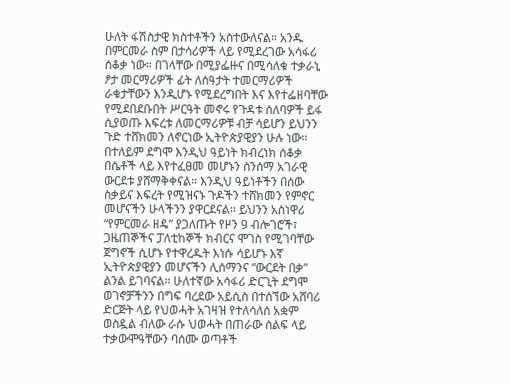ሁለት ፋሽስታዊ ክስተቶችን አስተውለናል። አንዱ በምርመራ ስም በታሳሪዎች ላይ የሚደረገው አሳፋሪ ሰቆቃ ነው። በገላቸው በሚያፌዙና በሚሳለቁ ተቃራኒ ፆታ መርማሪዎች ፊት ለሰዓታት ተመርማሪዎች ራቁታቸውን እንዲሆኑ የሚደረግበት እና እየተፌዘባቸው የሚደበደቡበት ሥርዓት መኖሩ የጉዳቱ ሰለባዎች ይፋ ሲያወጡ እፍረቱ ለመርማሪዎቹ ብቻ ሳይሆን ይህንን ጉድ ተሸክመን ለኖርነው ኢትዮጵያዊያን ሁሉ ነው። በተለይም ደግሞ እንዲህ ዓይነት ክብረነክ ሰቆቃ በሴቶች ላይ እየተፈፀመ መሆኑን ስንሰማ አገራዊ ውርደቱ ያሸማቅቀናል። እንዲህ ዓይነቶችን በሰው ስቃይና እፍረት የሚዝናኑ ጉዶችን ተሸክመን የምኖር መሆናችን ሁላችንን ያዋርደናል። ይህንን አስነዋሪ “የምርመራ ዘዴ” ያጋለጡት የዞን 9 ብሎገሮች፣ ጋዜጠኞችና ፓለቲከኞች ክብርና ሞገስ የሚገባቸው ጀግኖች ሲሆኑ የተዋረዱት እነሱ ሳይሆኑ እኛ ኢትዮጵያዊያን መሆናችን ሊሰማንና “ውርደት በቃ” ልንል ይገባናል። ሁለተኛው አሳፋሪ ድርጊት ደግሞ ወገኖቻችንን በግፍ ባረደው አይሲስ በተሰኘው አሸባሪ ድርጅት ላይ የህወሓት አገዛዝ የተለሳለሰ አቋም ወስዷል ብለው ራሱ ህወሓት በጠራው ሰልፍ ላይ ተቃውሞዓቸውን ባሰሙ ወጣቶች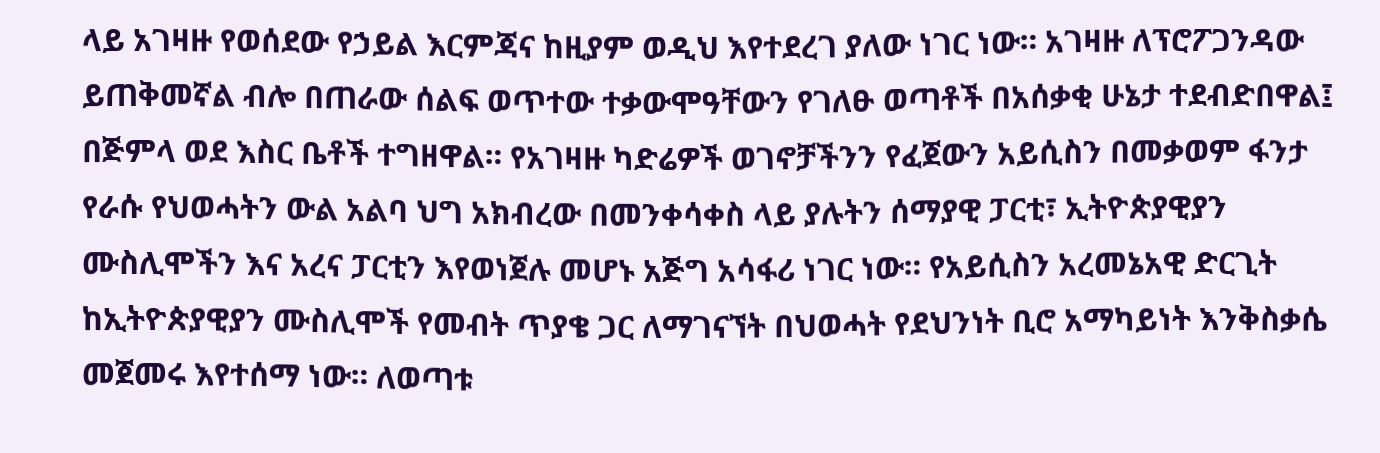ላይ አገዛዙ የወሰደው የኃይል እርምጃና ከዚያም ወዲህ እየተደረገ ያለው ነገር ነው። አገዛዙ ለፕሮፖጋንዳው ይጠቅመኛል ብሎ በጠራው ሰልፍ ወጥተው ተቃውሞዓቸውን የገለፁ ወጣቶች በአሰቃቂ ሁኔታ ተደብድበዋል፤ በጅምላ ወደ እስር ቤቶች ተግዘዋል። የአገዛዙ ካድሬዎች ወገኖቻችንን የፈጀውን አይሲስን በመቃወም ፋንታ የራሱ የህወሓትን ውል አልባ ህግ አክብረው በመንቀሳቀስ ላይ ያሉትን ሰማያዊ ፓርቲ፣ ኢትዮጵያዊያን ሙስሊሞችን እና አረና ፓርቲን እየወነጀሉ መሆኑ አጅግ አሳፋሪ ነገር ነው። የአይሲስን አረመኔአዊ ድርጊት ከኢትዮጵያዊያን ሙስሊሞች የመብት ጥያቄ ጋር ለማገናኘት በህወሓት የደህንነት ቢሮ አማካይነት እንቅስቃሴ መጀመሩ እየተሰማ ነው። ለወጣቱ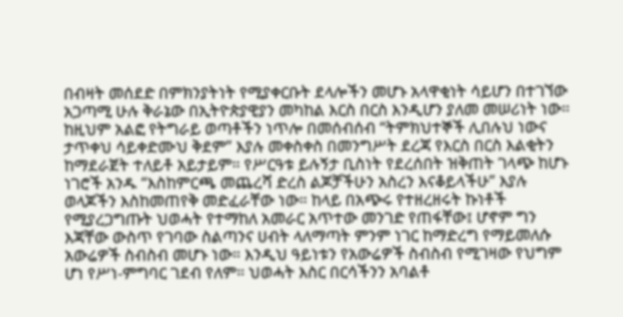በብዛት መሰደድ በምክንያትነት የሚያቀርቡት ደላሎችን መሆኑ አላዋቂነት ሳይሆን በተገኘው አጋጣሚ ሁሉ ቅራኔው በኢትዮጵያዊያን መካከል እርስ በርስ እንዲሆን ያለመ መሠሪነት ነው። ከዚህም አልፎ የትግራይ ወጣቶችን ነጥሎ በመሰብሰብ “ትምክህተኞች ሊበሉህ ነውና ታጥቀህ ሳይቀድሙህ ቅደም” እያሉ መቀስቀስ በመንግሥት ደረጃ የእርስ በርስ እልቂትን ከማደራጀት ተለይቶ አይታይም። የሥርዓቱ ይሉኝታ ቢስነት የደረሰበት ዝቅጠት ገላጭ ከሆኑ ነገሮች አንዱ “እስከምርጫ መጨረሻ ድረስ ልጆቻችሁን አስረን እናቆይላችሁ” እያሉ ወላጆችን እስከመጠየቅ መድፈራቸው ነው። ከላይ በአጭሩ የተዘረዘሩት ኩነቶች የሚያረጋግጡት ህወሓት የተማከለ አመራር አጥተው መንገድ የጠፋቸው፤ ሆኖም ግን እጃቸው ውስጥ የገባው ስልጣንና ሀብት ላለማጣት ምንም ነገር ከማድረግ የማይመለሱ አውሬዎች ስብስብ መሆኑ ነው። እንዲህ ዓይነቱን የአውሬዎች ስብስብ የሚገዛው የህግም ሆነ የሥነ-ምግባር ገደብ የለም። ህወሓት እስር በርሳችንን አባልቶ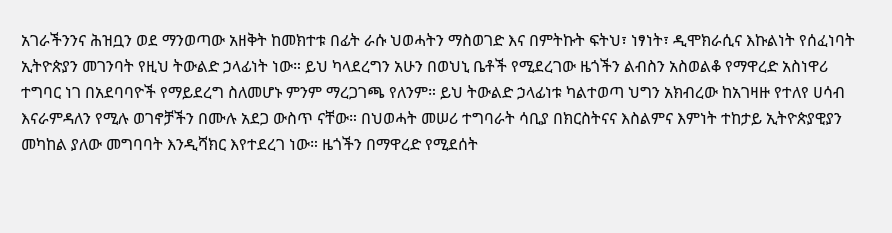አገራችንንና ሕዝቧን ወደ ማንወጣው አዘቅት ከመክተቱ በፊት ራሱ ህወሓትን ማስወገድ እና በምትኩት ፍትህ፣ ነፃነት፣ ዲሞክራሲና እኩልነት የሰፈነባት ኢትዮጵያን መገንባት የዚህ ትውልድ ኃላፊነት ነው። ይህ ካላደረግን አሁን በወህኒ ቤቶች የሚደረገው ዜጎችን ልብስን አስወልቆ የማዋረድ አስነዋሪ ተግባር ነገ በአደባባዮች የማይደረግ ስለመሆኑ ምንም ማረጋገጫ የለንም። ይህ ትውልድ ኃላፊነቱ ካልተወጣ ህግን አክብረው ከአገዛዙ የተለየ ሀሳብ እናራምዳለን የሚሉ ወገኖቻችን በሙሉ አደጋ ውስጥ ናቸው። በህወሓት መሠሪ ተግባራት ሳቢያ በክርስትናና እስልምና እምነት ተከታይ ኢትዮጵያዊያን መካከል ያለው መግባባት እንዲሻክር እየተደረገ ነው። ዜጎችን በማዋረድ የሚደሰት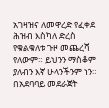አገዛዝና ለመዋረድ የፈቀደ ሕዝብ እስካለ ድረስ የቁልቁለቱ ጉዞ መጨረሻ የለውም። ይህንን ማስቆም ያለብን እኛ ሁላንችንም ነን። በአደባባይ መደራጀት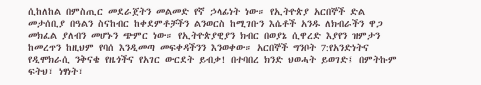ሲከለከል በምስጢር መደራጀትን መልመድ የኛ ኃላፊነት ነው። የኢትዮጵያ አርበኞች ድል መታሰቢያ በዓልን ስናከብር ከቀደምቶቻችን ልንወርስ ከሚገቡን እሴቶች አንዱ ለክብራችን ዋጋ መክፈል ያለብን መሆኑን ጭምር ነው። የኢትዮጵያዊያን ክብር በወያኔ ሲዋረድ እያየን ዝምታን ከመረጥን ከዚህም የባሰ እንዲመጣ መፍቀዳችንን እንወቀው። አርበኞች ግንቦት 7:የአንድነትና የዲሞክራሲ ንቅናቄ የዜጎችና የአገር ውርደት ይብቃ! በተባበረ ክንድ ህወሓት ይወገድ፤ በምትኩም ፍትህ፣ ነፃነት፣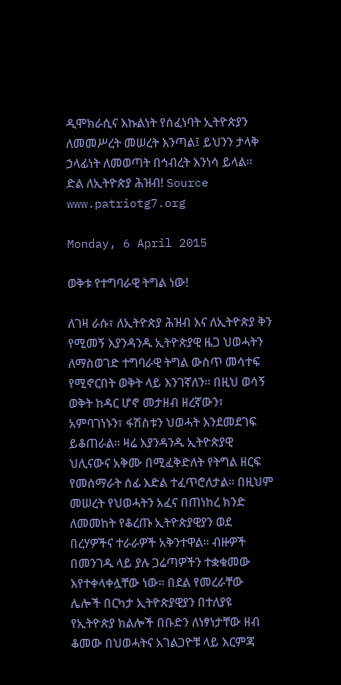ዲሞክራሲና እኩልነት የሰፈነባት ኢትዮጵያን ለመመሥረት መሠረት እንጣል፤ ይህንን ታላቅ ኃላፊነት ለመወጣት በኅብረት እንነሳ ይላል። ድል ለኢትዮጵያ ሕዝብ! Source www.patriotg7.org

Monday, 6 April 2015

ወቅቱ የተግባራዊ ትግል ነው!

ለገዛ ራሱ፣ ለኢትዮጵያ ሕዝብ እና ለኢትዮጵያ ቅን የሚመኝ እያንዳንዱ ኢትዮጵያዊ ዜጋ ህወሓትን ለማስወገድ ተግባራዊ ትግል ውስጥ መሳተፍ የሚኖርበት ወቅት ላይ እንገኛለን። በዚህ ወሳኝ ወቅት ከዳር ሆኖ መታዘብ ዘረኛውን፣ አምባገነኑን፣ ፋሽስቱን ህወሓት እንደመደገፍ ይቆጠራል። ዛሬ እያንዳንዱ ኢትዮጵያዊ ህሊናውና አቅሙ በሚፈቅድለት የትግል ዘርፍ የመሰማራት ሰፊ እድል ተፈጥሮለታል። በዚህም መሠረት የህወሓትን አፈና በጠነከረ ክንድ ለመመከት የቆረጡ ኢትዮጵያዊያን ወደ በረሃዎችና ተራራዎች አቅንተዋል። ብዙዎች በመንገዱ ላይ ያሉ ጋሬጣዎችን ተቋቁመው እየተቀላቀሏቸው ነው። በደል የመረራቸው ሌሎች በርካታ ኢትዮጵያዊያን በተለያዩ የኢትዮጵያ ክልሎች በቡድን ለነፃነታቸው ዘብ ቆመው በህወሓትና አገልጋዮቹ ላይ እርምጃ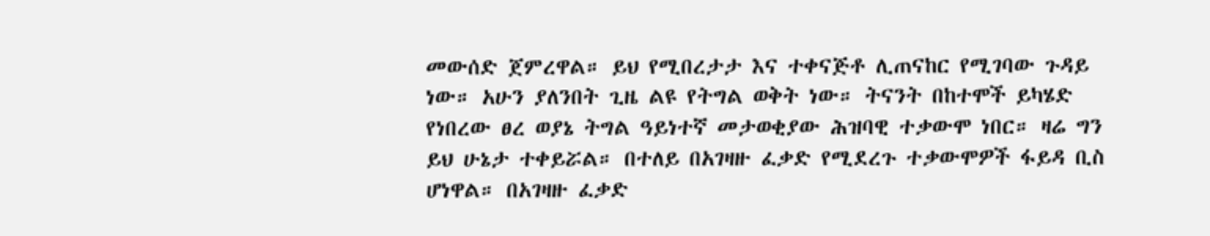መውሰድ ጀምረዋል። ይህ የሚበረታታ እና ተቀናጅቶ ሊጠናከር የሚገባው ጉዳይ ነው። አሁን ያለንበት ጊዜ ልዩ የትግል ወቅት ነው። ትናንት በከተሞች ይካሄድ የነበረው ፀረ ወያኔ ትግል ዓይነተኛ መታወቂያው ሕዝባዊ ተቃውሞ ነበር። ዛሬ ግን ይህ ሁኔታ ተቀይሯል። በተለይ በአገዛዙ ፈቃድ የሚደረጉ ተቃውሞዎች ፋይዳ ቢስ ሆነዋል። በአገዛዙ ፈቃድ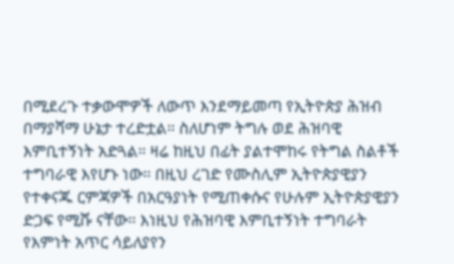በሚደረጉ ተቃውሞዎች ለውጥ እንደማይመጣ የኢትዮጵያ ሕዝብ በማያሻማ ሁኔታ ተረድቷል። ስለሆነም ትግሉ ወደ ሕዝባዊ እምቢተኝነት አድጓል። ዛሬ ከዚህ በፊት ያልተሞከሩ የትግል ስልቶች ተግባራዊ እየሆኑ ነው። በዚህ ረገድ የሙስሊም ኢትዮጵያዊያን የተቀናጁ ርምጃዎች በአርዓያነት የሚጠቀሱና የሁሉም ኢትዮጵያዊያን ድጋፍ የሚሹ ናቸው። እነዚህ የሕዝባዊ እምቢተኝነት ተግባራት የእምነት አጥር ሳይለያየን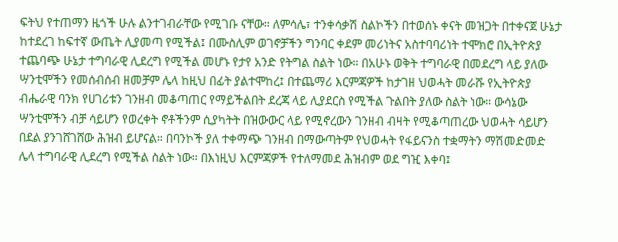ፍትህ የተጠማን ዜጎች ሁሉ ልንተገብራቸው የሚገቡ ናቸው። ለምሳሌ፣ ተንቀሳቃሽ ስልኮችን በተወሰኑ ቀናት መዝጋት በተቀናጀ ሁኔታ ከተደረገ ከፍተኛ ውጤት ሊያመጣ የሚችል፤ በሙስሊም ወገኖቻችን ግንባር ቀደም መሪነትና አስተባባሪነት ተሞክሮ በኢትዮጵያ ተጨባጭ ሁኔታ ተግባራዊ ሊደረግ የሚችል መሆኑ የታየ አንድ የትግል ስልት ነው። በአሁኑ ወቅት ተግባራዊ በመደረግ ላይ ያለው ሣንቲሞችን የመሰብሰብ ዘመቻም ሌላ ከዚህ በፊት ያልተሞከረ፤ በተጨማሪ እርምጃዎች ከታገዘ ህወሓት መራሹ የኢትዮጵያ ብሔራዊ ባንክ የሀገሪቱን ገንዘብ መቆጣጠር የማይችልበት ደረጃ ላይ ሊያደርስ የሚችል ጉልበት ያለው ስልት ነው። ውሳኔው ሣንቲሞችን ብቻ ሳይሆን የወረቀት ኖቶችንም ሲያካትት በዝውውር ላይ የሚኖረውን ገንዘብ ብዛት የሚቆጣጠረው ህወሓት ሳይሆን በደል ያንገሸገሸው ሕዝብ ይሆናል። በባንኮች ያለ ተቀማጭ ገንዘብ በማውጣትም የህወሓት የፋይናንስ ተቋማትን ማሽመድመድ ሌላ ተግባራዊ ሊደረግ የሚችል ስልት ነው። በእነዚህ እርምጃዎች የተለማመደ ሕዝብም ወደ ግዢ እቀባ፤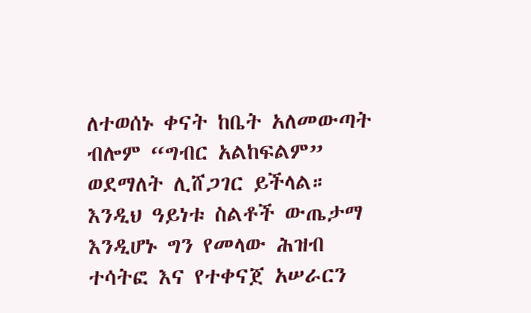ለተወሰኑ ቀናት ከቤት አለመውጣት ብሎም “ግብር አልከፍልም” ወደማለት ሊሸጋገር ይችላል። እንዲህ ዓይነቱ ስልቶች ውጤታማ እንዲሆኑ ግን የመላው ሕዝብ ተሳትፎ እና የተቀናጀ አሠራርን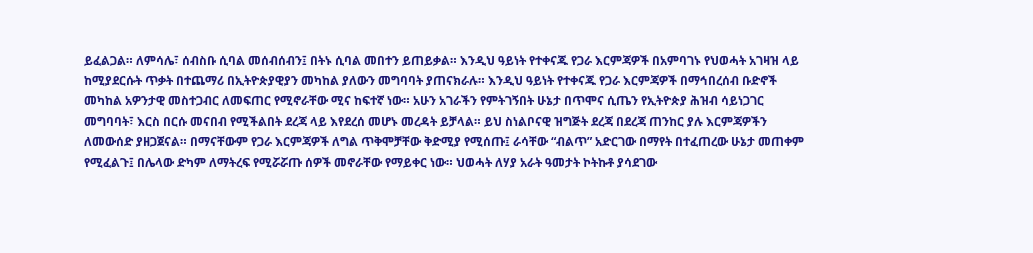ይፈልጋል። ለምሳሌ፣ ሰብስቡ ሲባል መሰብሰብን፤ በትኑ ሲባል መበተን ይጠይቃል። እንዲህ ዓይነት የተቀናጁ የጋራ እርምጃዎች በአምባገኑ የህወሓት አገዛዝ ላይ ከሚያደርሱት ጥቃት በተጨማሪ በኢትዮጵያዊያን መካከል ያለውን መግባባት ያጠናክራሉ። እንዲህ ዓይነት የተቀናጁ የጋራ እርምጃዎች በማኅበረሰብ ቡድኖች መካከል አዎንታዊ መስተጋብር ለመፍጠር የሚኖራቸው ሚና ከፍተኛ ነው። አሁን አገራችን የምትገኝበት ሁኔታ በጥሞና ሲጤን የኢትዮጵያ ሕዝብ ሳይነጋገር መግባባት፣ እርስ በርሱ መናበብ የሚችልበት ደረጃ ላይ እየደረሰ መሆኑ መረዳት ይቻላል። ይህ ስነልቦናዊ ዝግጅት ደረጃ በደረጃ ጠንከር ያሉ እርምጃዎችን ለመውሰድ ያዘጋጀናል። በማናቸውም የጋራ እርምጃዎች ለግል ጥቅሞቻቸው ቅድሚያ የሚሰጡ፤ ራሳቸው “ብልጥ” አድርገው በማየት በተፈጠረው ሁኔታ መጠቀም የሚፈልጉ፤ በሌላው ድካም ለማትረፍ የሚሯሯጡ ሰዎች መኖራቸው የማይቀር ነው። ህወሓት ለሃያ አራት ዓመታት ኮትኩቶ ያሳደገው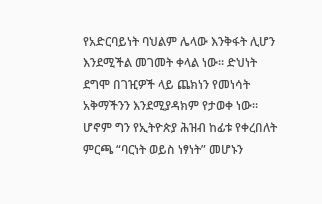የአድርባይነት ባህልም ሌላው እንቅፋት ሊሆን እንደሚችል መገመት ቀላል ነው። ድህነት ደግሞ በገዢዎች ላይ ጨክነን የመነሳት አቅማችንን እንደሚያዳክም የታወቀ ነው። ሆኖም ግን የኢትዮጵያ ሕዝብ ከፊቱ የቀረበለት ምርጫ “ባርነት ወይስ ነፃነት” መሆኑን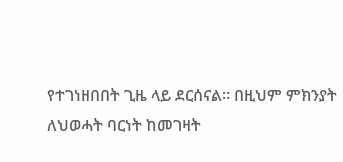የተገነዘበበት ጊዜ ላይ ደርሰናል። በዚህም ምክንያት ለህወሓት ባርነት ከመገዛት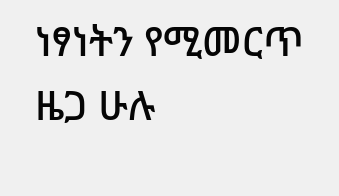ነፃነትን የሚመርጥ ዜጋ ሁሉ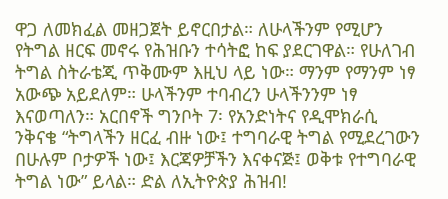ዋጋ ለመክፈል መዘጋጀት ይኖርበታል። ለሁላችንም የሚሆን የትግል ዘርፍ መኖሩ የሕዝቡን ተሳትፎ ከፍ ያደርገዋል። የሁለገብ ትግል ስትራቴጂ ጥቅሙም እዚህ ላይ ነው። ማንም የማንም ነፃ አውጭ አይደለም። ሁላችንም ተባብረን ሁላችንንም ነፃ እናወጣለን። አርበኖች ግንቦት 7፡ የአንድነትና የዲሞክራሲ ንቅናቄ “ትግላችን ዘርፈ ብዙ ነው፤ ተግባራዊ ትግል የሚደረገውን በሁሉም ቦታዎች ነው፤ እርጃዎቻችን እናቀናጅ፤ ወቅቱ የተግባራዊ ትግል ነው” ይላል። ድል ለኢትዮጵያ ሕዝብ!